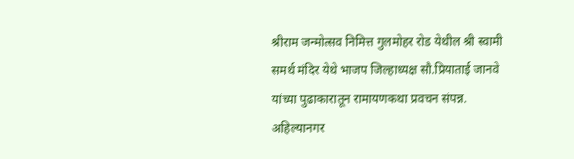श्रीराम जन्मोत्सव निमित्त गुलमोहर रोड येथील श्री स्वामी समर्थ मंदिर येथे भाजप जिल्हाध्यक्ष सौ.प्रियाताई जानवे यांच्या पुढाकारातून रामायणकथा प्रवचन संपन्न.
अहिल्यानगर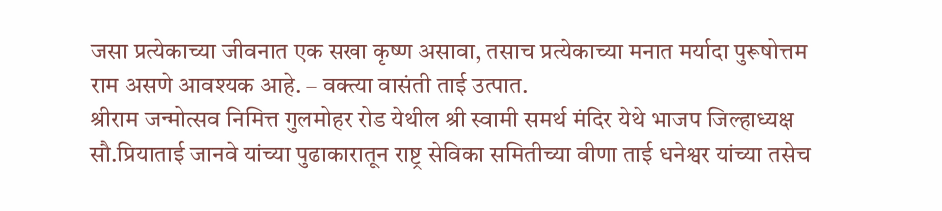जसा प्रत्येकाच्या जीवनात एक सखा कृष्ण असावा, तसाच प्रत्येकाच्या मनात मर्यादा पुरूषोत्तम राम असणे आवश्यक आहे. – वक्त्या वासंती ताई उत्पात.
श्रीराम जन्मोत्सव निमित्त गुलमोहर रोड येथील श्री स्वामी समर्थ मंदिर येथे भाजप जिल्हाध्यक्ष सौ.प्रियाताई जानवे यांच्या पुढाकारातून राष्ट्र सेविका समितीच्या वीणा ताई धनेश्वर यांच्या तसेच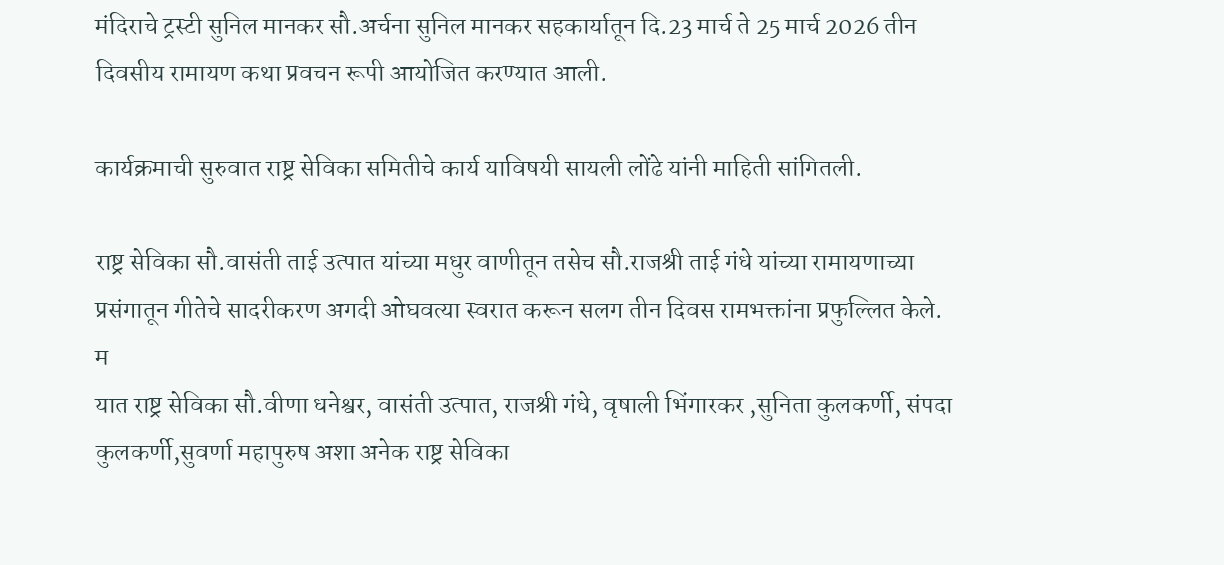मंदिराचे ट्रस्टी सुनिल मानकर सौ.अर्चना सुनिल मानकर सहकार्यातून दि.23 मार्च ते 25 मार्च 2026 तीन दिवसीय रामायण कथा प्रवचन रूपी आयोजित करण्यात आली.

कार्यक्रमाची सुरुवात राष्ट्र सेविका समितीचे कार्य याविषयी सायली लोंढे यांनी माहिती सांगितली.

राष्ट्र सेविका सौ.वासंती ताई उत्पात यांच्या मधुर वाणीतून तसेच सौ.राजश्री ताई गंधे यांच्या रामायणाच्या प्रसंगातून गीतेचे सादरीकरण अगदी ओघवत्या स्वरात करून सलग तीन दिवस रामभक्तांना प्रफुल्लित केले.
म
यात राष्ट्र सेविका सौ.वीणा धनेश्वर, वासंती उत्पात, राजश्री गंधे, वृषाली भिंगारकर ,सुनिता कुलकर्णी, संपदा कुलकर्णी,सुवर्णा महापुरुष अशा अनेक राष्ट्र सेविका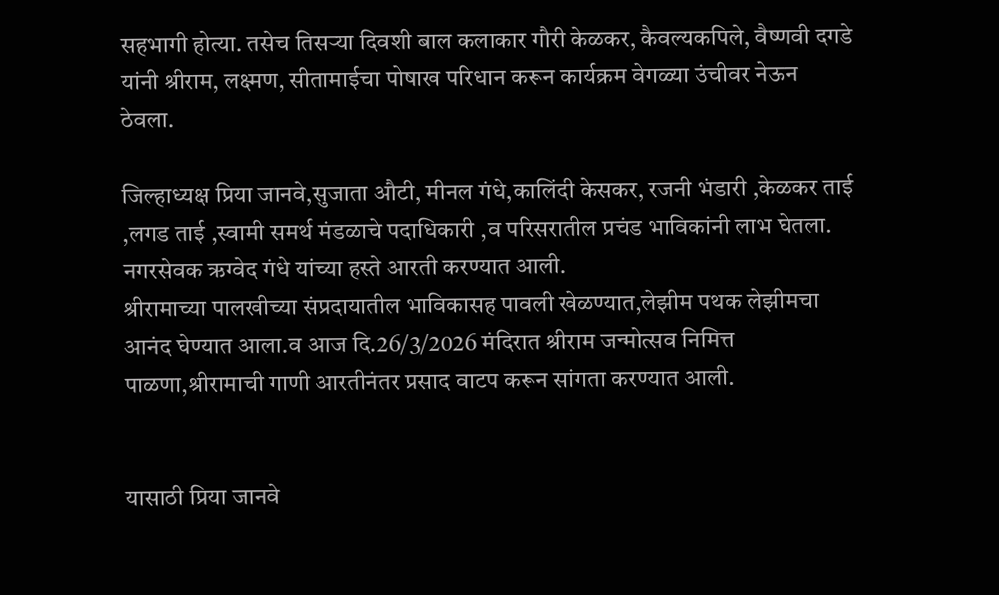सहभागी होत्या. तसेच तिसऱ्या दिवशी बाल कलाकार गौरी केळकर, कैवल्यकपिले, वैष्णवी दगडे यांनी श्रीराम, लक्ष्मण, सीतामाईचा पोषाख परिधान करून कार्यक्रम वेगळ्या उंचीवर नेऊन ठेवला.

जिल्हाध्यक्ष प्रिया जानवे,सुजाता औटी, मीनल गंधे,कालिंदी केसकर, रजनी भंडारी ,केळकर ताई ,लगड ताई ,स्वामी समर्थ मंडळाचे पदाधिकारी ,व परिसरातील प्रचंड भाविकांनी लाभ घेतला. नगरसेवक ऋग्वेद गंधे यांच्या हस्ते आरती करण्यात आली.
श्रीरामाच्या पालखीच्या संप्रदायातील भाविकासह पावली खेळण्यात,लेझीम पथक लेझीमचा आनंद घेण्यात आला.व आज दि.26/3/2026 मंदिरात श्रीराम जन्मोत्सव निमित्त पाळणा,श्रीरामाची गाणी आरतीनंतर प्रसाद वाटप करून सांगता करण्यात आली.


यासाठी प्रिया जानवे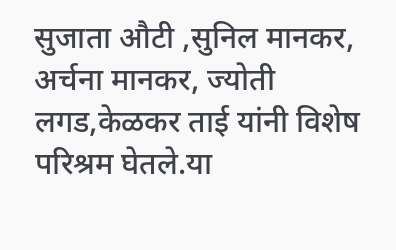सुजाता औटी ,सुनिल मानकर, अर्चना मानकर, ज्योती लगड,केळकर ताई यांनी विशेष परिश्रम घेतले.या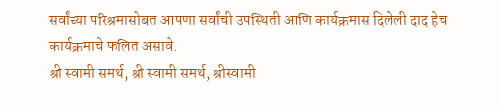सर्वांच्या परिश्रमासोबत आपणा सर्वांची उपस्थिती आणि कार्यक्रमास दिलेली दाद हेच कार्यक्रमाचे फलित असावे.
श्री स्वामी समर्थ, श्री स्वामी समर्थ, श्रीस्वामी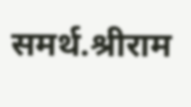समर्थ.श्रीराम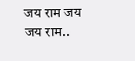जय राम जय जय राम..